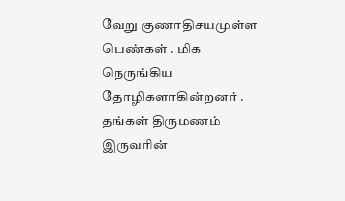வேறு குணாதிசயமுள்ள பெண்கள் . மிக நெருங்கிய தோழிகளாகின்றனர் . தங்கள் திருமணம் இருவரின்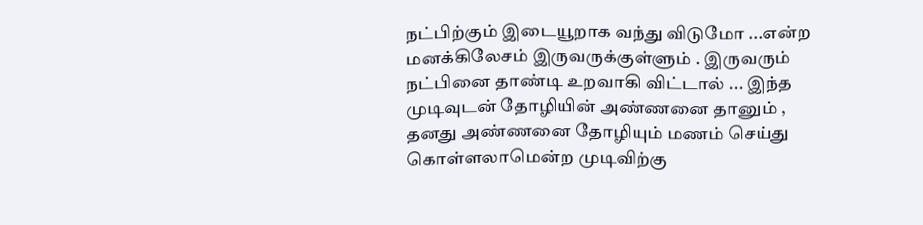நட்பிற்கும் இடையூறாக வந்து விடுமோ ...என்ற மனக்கிலேசம் இருவருக்குள்ளும் . இருவரும் நட்பினை தாண்டி உறவாகி விட்டால் ... இந்த முடிவுடன் தோழியின் அண்ணனை தானும் , தனது அண்ணனை தோழியும் மணம் செய்து கொள்ளலாமென்ற முடிவிற்கு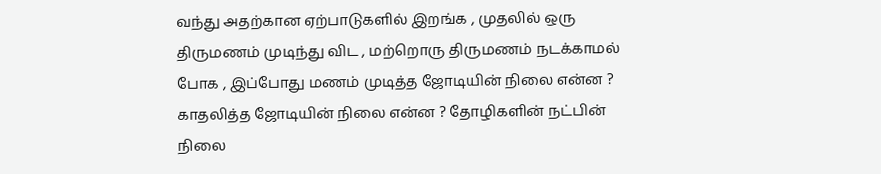வந்து அதற்கான ஏற்பாடுகளில் இறங்க , முதலில் ஒரு திருமணம் முடிந்து விட , மற்றொரு திருமணம் நடக்காமல் போக , இப்போது மணம் முடித்த ஜோடியின் நிலை என்ன ? காதலித்த ஜோடியின் நிலை என்ன ? தோழிகளின் நட்பின் நிலை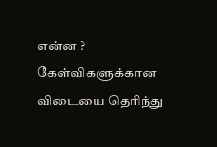என்ன ? கேள்விகளுக்கான விடையை தெரிந்து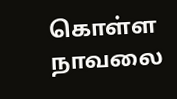கொள்ள நாவலை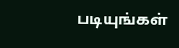படியுங்கள்